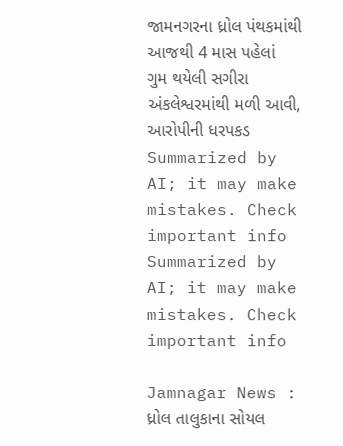જામનગરના ધ્રોલ પંથકમાંથી આજથી 4 માસ પહેલાં ગુમ થયેલી સગીરા અંકલેશ્વરમાંથી મળી આવી, આરોપીની ધરપકડ
Summarized by AI; it may make mistakes. Check important info
Summarized by AI; it may make mistakes. Check important info

Jamnagar News : ધ્રોલ તાલુકાના સોયલ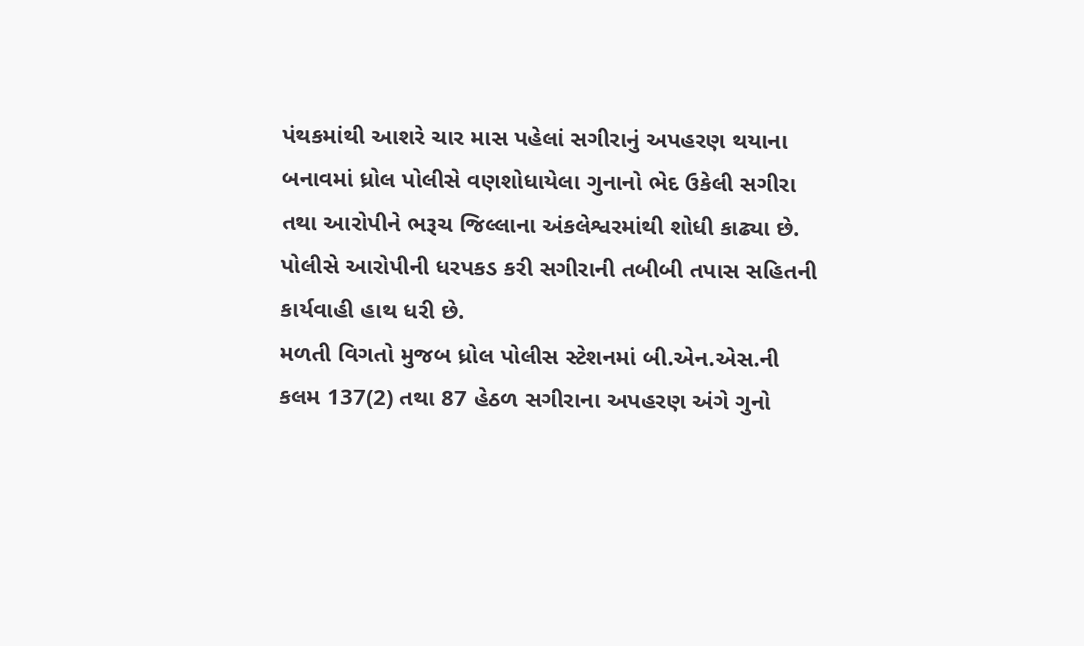પંથકમાંથી આશરે ચાર માસ પહેલાં સગીરાનું અપહરણ થયાના બનાવમાં ધ્રોલ પોલીસે વણશોધાયેલા ગુનાનો ભેદ ઉકેલી સગીરા તથા આરોપીને ભરૂચ જિલ્લાના અંકલેશ્વરમાંથી શોધી કાઢ્યા છે. પોલીસે આરોપીની ધરપકડ કરી સગીરાની તબીબી તપાસ સહિતની કાર્યવાહી હાથ ધરી છે.
મળતી વિગતો મુજબ ધ્રોલ પોલીસ સ્ટેશનમાં બી.એન.એસ.ની કલમ 137(2) તથા 87 હેઠળ સગીરાના અપહરણ અંગે ગુનો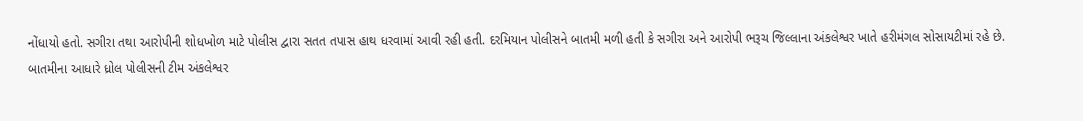નોંધાયો હતો. સગીરા તથા આરોપીની શોધખોળ માટે પોલીસ દ્વારા સતત તપાસ હાથ ધરવામાં આવી રહી હતી. દરમિયાન પોલીસને બાતમી મળી હતી કે સગીરા અને આરોપી ભરૂચ જિલ્લાના અંકલેશ્વર ખાતે હરીમંગલ સોસાયટીમાં રહે છે.
બાતમીના આધારે ધ્રોલ પોલીસની ટીમ અંકલેશ્વર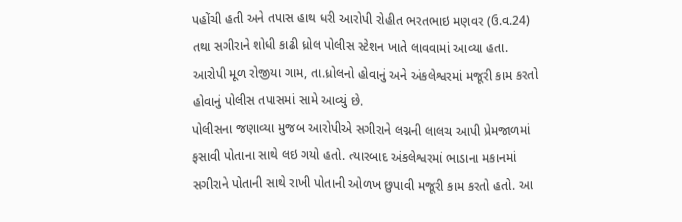પહોંચી હતી અને તપાસ હાથ ધરી આરોપી રોહીત ભરતભાઇ મણવર (ઉ.વ.24) તથા સગીરાને શોધી કાઢી ધ્રોલ પોલીસ સ્ટેશન ખાતે લાવવામાં આવ્યા હતા. આરોપી મૂળ રોજીયા ગામ, તા.ધ્રોલનો હોવાનું અને અંકલેશ્વરમાં મજૂરી કામ કરતો હોવાનું પોલીસ તપાસમાં સામે આવ્યું છે.
પોલીસના જણાવ્યા મુજબ આરોપીએ સગીરાને લગ્નની લાલચ આપી પ્રેમજાળમાં ફસાવી પોતાના સાથે લઇ ગયો હતો. ત્યારબાદ અંકલેશ્વરમાં ભાડાના મકાનમાં સગીરાને પોતાની સાથે રાખી પોતાની ઓળખ છુપાવી મજૂરી કામ કરતો હતો. આ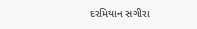દરમિયાન સગીરા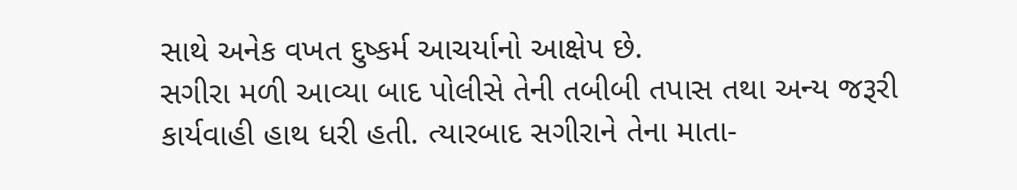સાથે અનેક વખત દુષ્કર્મ આચર્યાનો આક્ષેપ છે.
સગીરા મળી આવ્યા બાદ પોલીસે તેની તબીબી તપાસ તથા અન્ય જરૂરી કાર્યવાહી હાથ ધરી હતી. ત્યારબાદ સગીરાને તેના માતા-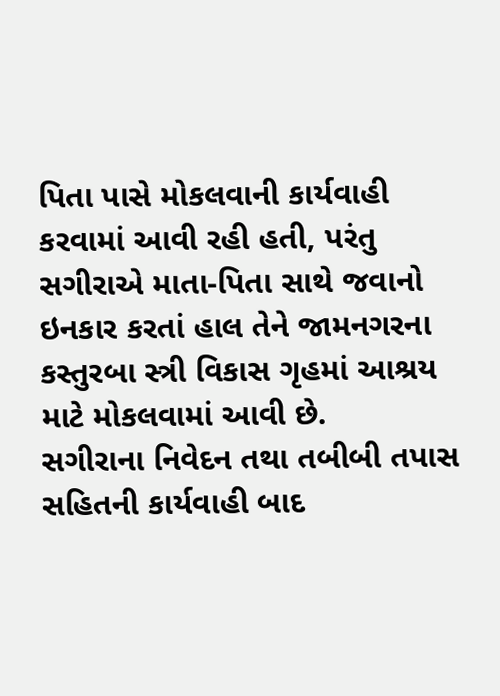પિતા પાસે મોકલવાની કાર્યવાહી કરવામાં આવી રહી હતી, પરંતુ સગીરાએ માતા-પિતા સાથે જવાનો ઇનકાર કરતાં હાલ તેને જામનગરના કસ્તુરબા સ્ત્રી વિકાસ ગૃહમાં આશ્રય માટે મોકલવામાં આવી છે.
સગીરાના નિવેદન તથા તબીબી તપાસ સહિતની કાર્યવાહી બાદ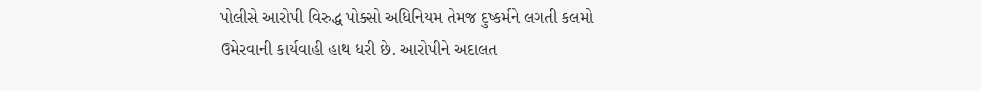પોલીસે આરોપી વિરુદ્ધ પોક્સો અધિનિયમ તેમજ દુષ્કર્મને લગતી કલમો ઉમેરવાની કાર્યવાહી હાથ ધરી છે. આરોપીને અદાલત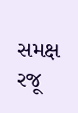સમક્ષ રજૂ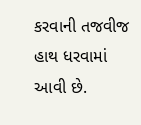કરવાની તજવીજ હાથ ધરવામાં આવી છે.